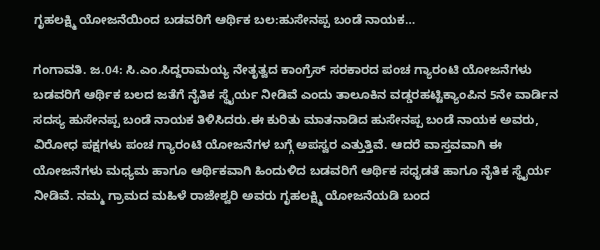ಗೃಹಲಕ್ಷ್ಮಿ ಯೋಜನೆಯಿಂದ ಬಡವರಿಗೆ ಆರ್ಥಿಕ ಬಲ:ಹುಸೇನಪ್ಪ ಬಂಡೆ ನಾಯಕ…

ಗಂಗಾವತಿ. ಜ.04: ಸಿ.ಎಂ.ಸಿದ್ದರಾಮಯ್ಯ ನೇತೃತ್ವದ ಕಾಂಗ್ರೆಸ್ ಸರಕಾರದ ಪಂಚ ಗ್ಯಾರಂಟಿ ಯೋಜನೆಗಳು ಬಡವರಿಗೆ ಆರ್ಥಿಕ ಬಲದ ಜತೆಗೆ ನೈತಿಕ ಸ್ಥೈರ್ಯ ನೀಡಿವೆ ಎಂದು ತಾಲೂಕಿನ ವಡ್ಡರಹಟ್ಟಿಕ್ಯಾಂಪಿನ 5ನೇ ವಾರ್ಡಿನ ಸದಸ್ಯ ಹುಸೇನಪ್ಪ ಬಂಡೆ ನಾಯಕ ತಿಳಿಸಿದರು.ಈ ಕುರಿತು ಮಾತನಾಡಿದ ಹುಸೇನಪ್ಪ ಬಂಡೆ ನಾಯಕ ಅವರು, ವಿರೋಧ ಪಕ್ಷಗಳು ಪಂಚ ಗ್ಯಾರಂಟಿ ಯೋಜನೆಗಳ ಬಗ್ಗೆ ಅಪಸ್ವರ ಎತ್ತುತ್ತಿವೆ. ಆದರೆ ವಾಸ್ತವವಾಗಿ ಈ ಯೋಜನೆಗಳು ಮಧ್ಯಮ ಹಾಗೂ ಆರ್ಥಿಕವಾಗಿ ಹಿಂದುಳಿದ ಬಡವರಿಗೆ ಆರ್ಥಿಕ ಸಧೃಡತೆ ಹಾಗೂ ನೈತಿಕ ಸ್ಥೈರ್ಯ ನೀಡಿವೆ. ನಮ್ಮ ಗ್ರಾಮದ ಮಹಿಳೆ ರಾಜೇಶ್ವರಿ ಅವರು ಗೃಹಲಕ್ಷ್ಮಿ ಯೋಜನೆಯಡಿ ಬಂದ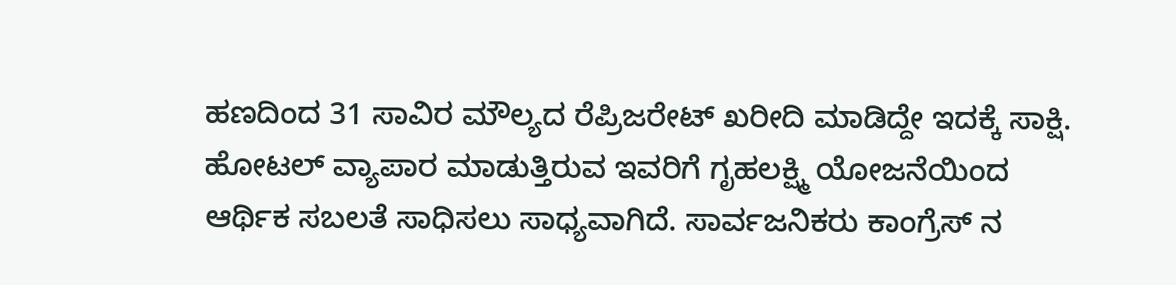ಹಣದಿಂದ 31 ಸಾವಿರ ಮೌಲ್ಯದ ರೆಪ್ರಿಜರೇಟ್ ಖರೀದಿ ಮಾಡಿದ್ದೇ ಇದಕ್ಕೆ ಸಾಕ್ಷಿ. ಹೋಟಲ್ ವ್ಯಾಪಾರ ಮಾಡುತ್ತಿರುವ ಇವರಿಗೆ ಗೃಹಲಕ್ಷ್ಮಿ ಯೋಜನೆಯಿಂದ ಆರ್ಥಿಕ ಸಬಲತೆ ಸಾಧಿಸಲು ಸಾಧ್ಯವಾಗಿದೆ. ಸಾರ್ವಜನಿಕರು ಕಾಂಗ್ರೆಸ್ ನ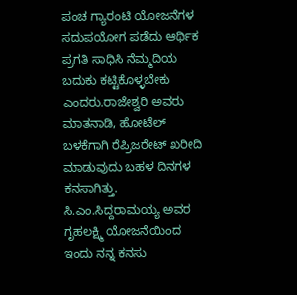ಪಂಚ ಗ್ಯಾರಂಟಿ ಯೋಜನೆಗಳ ಸದುಪಯೋಗ ಪಡೆದು ಆರ್ಥಿಕ ಪ್ರಗತಿ ಸಾಧಿಸಿ ನೆಮ್ಮದಿಯ ಬದುಕು ಕಟ್ಟಿಕೊಳ್ಳಬೇಕು ಎಂದರು.ರಾಜೇಶ್ವರಿ ಅವರು ಮಾತನಾಡಿ, ಹೋಟೆಲ್ ಬಳಕೆಗಾಗಿ ರೆಪ್ರಿಜರೇಟ್ ಖರೀದಿ ಮಾಡುವುದು ಬಹಳ ದಿನಗಳ ಕನಸಾಗಿತ್ತು. ಸಿ.ಎಂ.ಸಿದ್ದರಾಮಯ್ಯ ಅವರ ಗೃಹಲಕ್ಷ್ಮಿ ಯೋಜನೆಯಿಂದ ಇಂದು ನನ್ನ ಕನಸು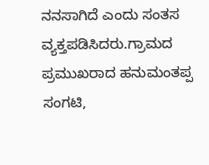ನನಸಾಗಿದೆ ಎಂದು ಸಂತಸ ವ್ಯಕ್ತಪಡಿಸಿದರು.ಗ್ರಾಮದ ಪ್ರಮುಖರಾದ ಹನುಮಂತಪ್ಪ ಸಂಗಟಿ,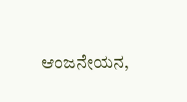ಆಂಜನೇಯನ,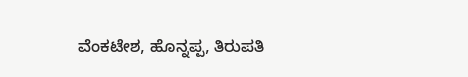ವೆಂಕಟೇಶ, ಹೊನ್ನಪ್ಪ, ತಿರುಪತಿ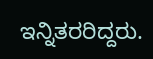ಇನ್ನಿತರರಿದ್ದರು.